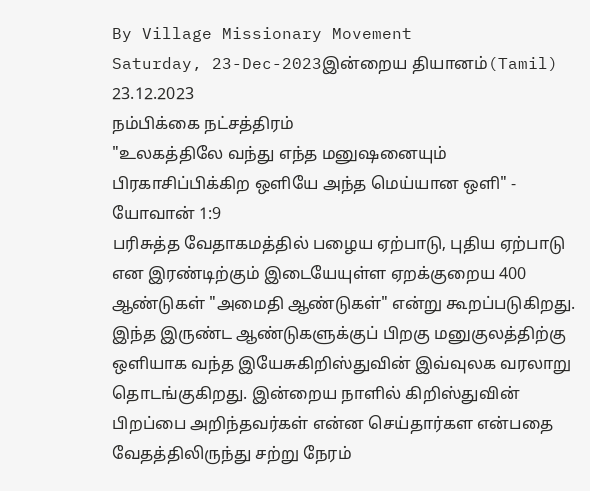By Village Missionary Movement
Saturday, 23-Dec-2023இன்றைய தியானம்(Tamil) 23.12.2023
நம்பிக்கை நட்சத்திரம்
"உலகத்திலே வந்து எந்த மனுஷனையும் பிரகாசிப்பிக்கிற ஒளியே அந்த மெய்யான ஒளி" - யோவான் 1:9
பரிசுத்த வேதாகமத்தில் பழைய ஏற்பாடு, புதிய ஏற்பாடு என இரண்டிற்கும் இடையேயுள்ள ஏறக்குறைய 400 ஆண்டுகள் "அமைதி ஆண்டுகள்" என்று கூறப்படுகிறது. இந்த இருண்ட ஆண்டுகளுக்குப் பிறகு மனுகுலத்திற்கு ஒளியாக வந்த இயேசுகிறிஸ்துவின் இவ்வுலக வரலாறு தொடங்குகிறது. இன்றைய நாளில் கிறிஸ்துவின் பிறப்பை அறிந்தவர்கள் என்ன செய்தார்கள என்பதை வேதத்திலிருந்து சற்று நேரம்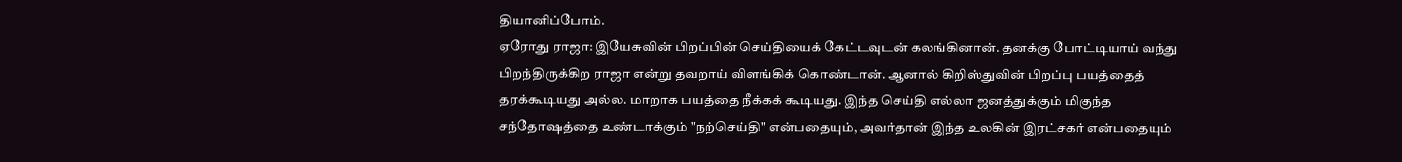தியானிப்போம்.
ஏரோது ராஜா: இயேசுவின் பிறப்பின் செய்தியைக் கேட்டவுடன் கலங்கினான். தனக்கு போட்டியாய் வந்து பிறந்திருக்கிற ராஜா என்று தவறாய் விளங்கிக் கொண்டான். ஆனால் கிறிஸ்துவின் பிறப்பு பயத்தைத் தரக்கூடியது அல்ல. மாறாக பயத்தை நீக்கக் கூடியது. இந்த செய்தி எல்லா ஜனத்துக்கும் மிகுந்த சந்தோஷத்தை உண்டாக்கும் "நற்செய்தி" என்பதையும், அவர்தான் இந்த உலகின் இரட்சகர் என்பதையும்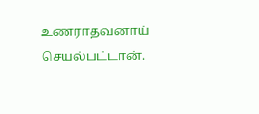உணராதவனாய் செயல்பட்டான்.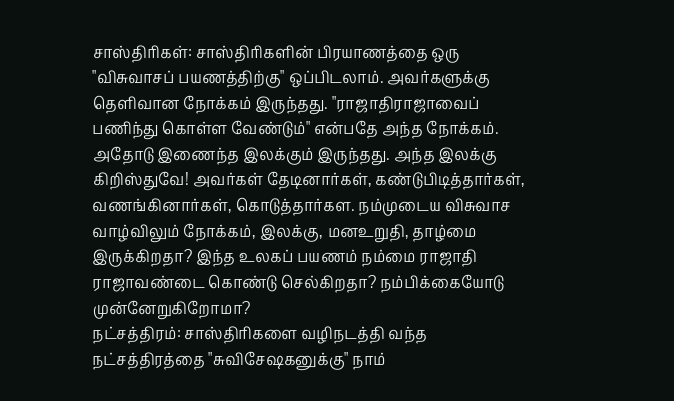சாஸ்திரிகள்: சாஸ்திரிகளின் பிரயாணத்தை ஒரு "விசுவாசப் பயணத்திற்கு" ஒப்பிடலாம். அவர்களுக்கு தெளிவான நோக்கம் இருந்தது. "ராஜாதிராஜாவைப் பணிந்து கொள்ள வேண்டும்" என்பதே அந்த நோக்கம். அதோடு இணைந்த இலக்கும் இருந்தது. அந்த இலக்கு கிறிஸ்துவே! அவர்கள் தேடினார்கள், கண்டுபிடித்தார்கள், வணங்கினார்கள், கொடுத்தார்கள. நம்முடைய விசுவாச வாழ்விலும் நோக்கம், இலக்கு, மனஉறுதி, தாழ்மை இருக்கிறதா? இந்த உலகப் பயணம் நம்மை ராஜாதி ராஜாவண்டை கொண்டு செல்கிறதா? நம்பிக்கையோடு முன்னேறுகிறோமா?
நட்சத்திரம்: சாஸ்திரிகளை வழிநடத்தி வந்த நட்சத்திரத்தை "சுவிசேஷகனுக்கு" நாம்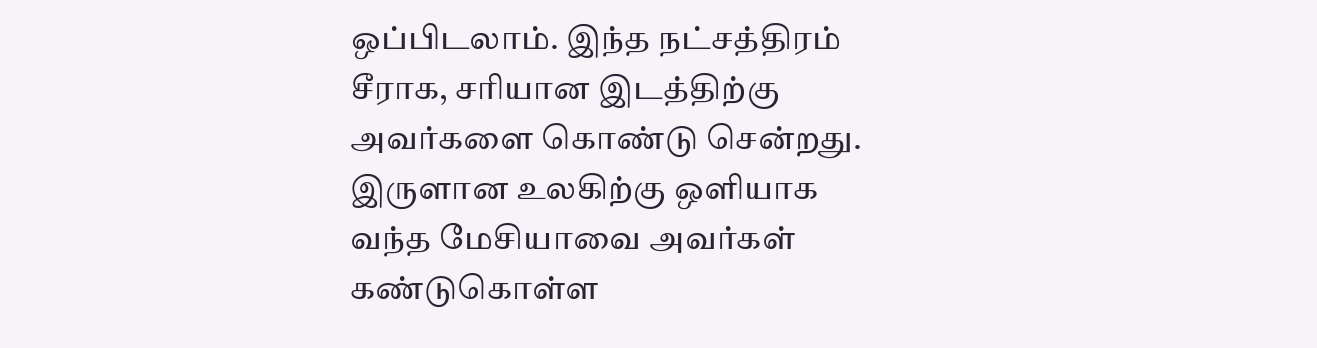ஒப்பிடலாம். இந்த நட்சத்திரம் சீராக, சரியான இடத்திற்கு அவர்களை கொண்டு சென்றது. இருளான உலகிற்கு ஒளியாக வந்த மேசியாவை அவர்கள் கண்டுகொள்ள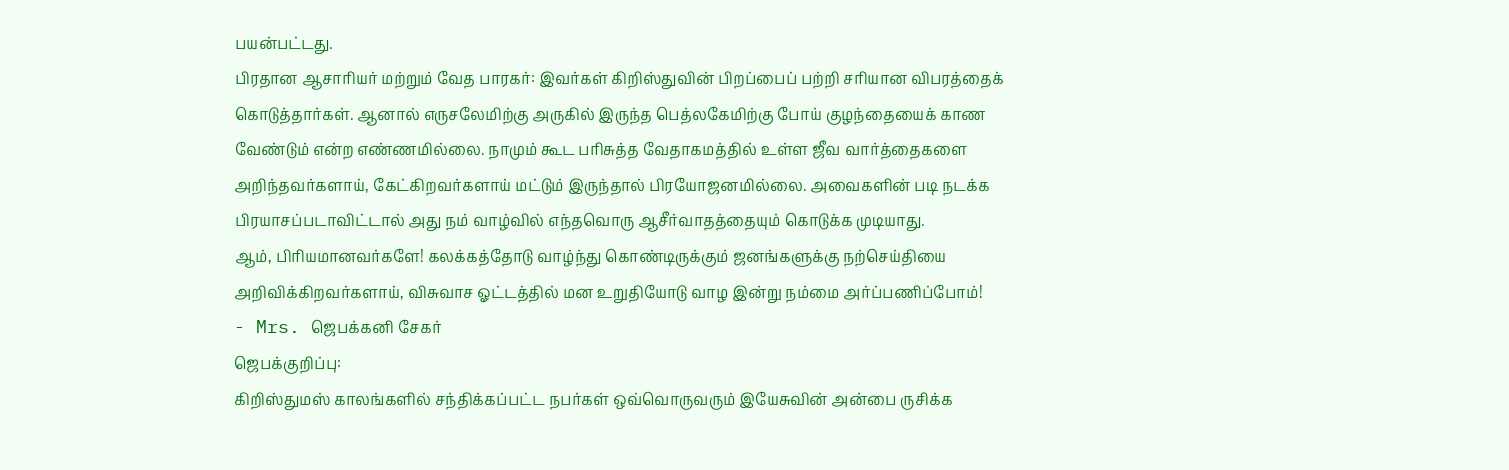பயன்பட்டது.
பிரதான ஆசாரியர் மற்றும் வேத பாரகர்: இவர்கள் கிறிஸ்துவின் பிறப்பைப் பற்றி சரியான விபரத்தைக் கொடுத்தார்கள். ஆனால் எருசலேமிற்கு அருகில் இருந்த பெத்லகேமிற்கு போய் குழந்தையைக் காண வேண்டும் என்ற எண்ணமில்லை. நாமும் கூட பரிசுத்த வேதாகமத்தில் உள்ள ஜீவ வார்த்தைகளை அறிந்தவர்களாய், கேட்கிறவர்களாய் மட்டும் இருந்தால் பிரயோஜனமில்லை. அவைகளின் படி நடக்க பிரயாசப்படாவிட்டால் அது நம் வாழ்வில் எந்தவொரு ஆசீர்வாதத்தையும் கொடுக்க முடியாது.
ஆம், பிரியமானவர்களே! கலக்கத்தோடு வாழ்ந்து கொண்டிருக்கும் ஜனங்களுக்கு நற்செய்தியை அறிவிக்கிறவர்களாய், விசுவாச ஓட்டத்தில் மன உறுதியோடு வாழ இன்று நம்மை அர்ப்பணிப்போம்!
- Mrs. ஜெபக்கனி சேகர்
ஜெபக்குறிப்பு:
கிறிஸ்துமஸ் காலங்களில் சந்திக்கப்பட்ட நபர்கள் ஒவ்வொருவரும் இயேசுவின் அன்பை ருசிக்க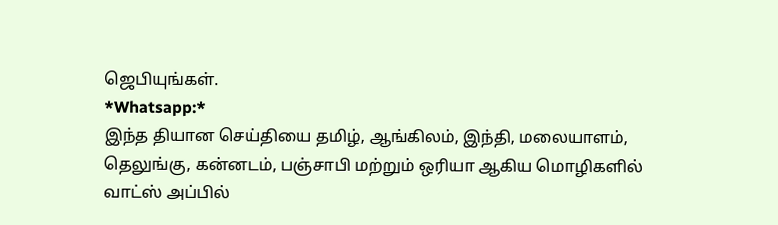ஜெபியுங்கள்.
*Whatsapp:*
இந்த தியான செய்தியை தமிழ், ஆங்கிலம், இந்தி, மலையாளம், தெலுங்கு, கன்னடம், பஞ்சாபி மற்றும் ஒரியா ஆகிய மொழிகளில் வாட்ஸ் அப்பில்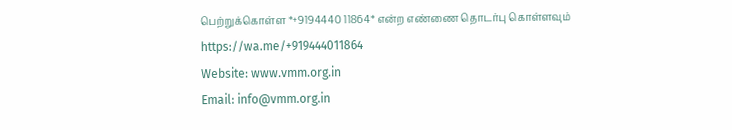பெற்றுக்கொள்ள *+9194440 11864* என்ற எண்ணை தொடர்பு கொள்ளவும்
https://wa.me/+919444011864
Website: www.vmm.org.in
Email: info@vmm.org.in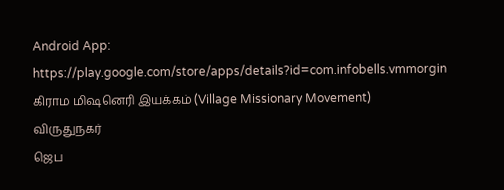Android App: https://play.google.com/store/apps/details?id=com.infobells.vmmorgin
கிராம மிஷனெரி இயக்கம் (Village Missionary Movement)
விருதுநகர்
ஜெப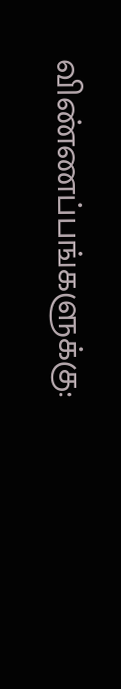விண்ணப்பங்களுக்கு: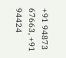+91 94873 67663, +91 94424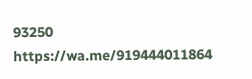93250
https://wa.me/919444011864